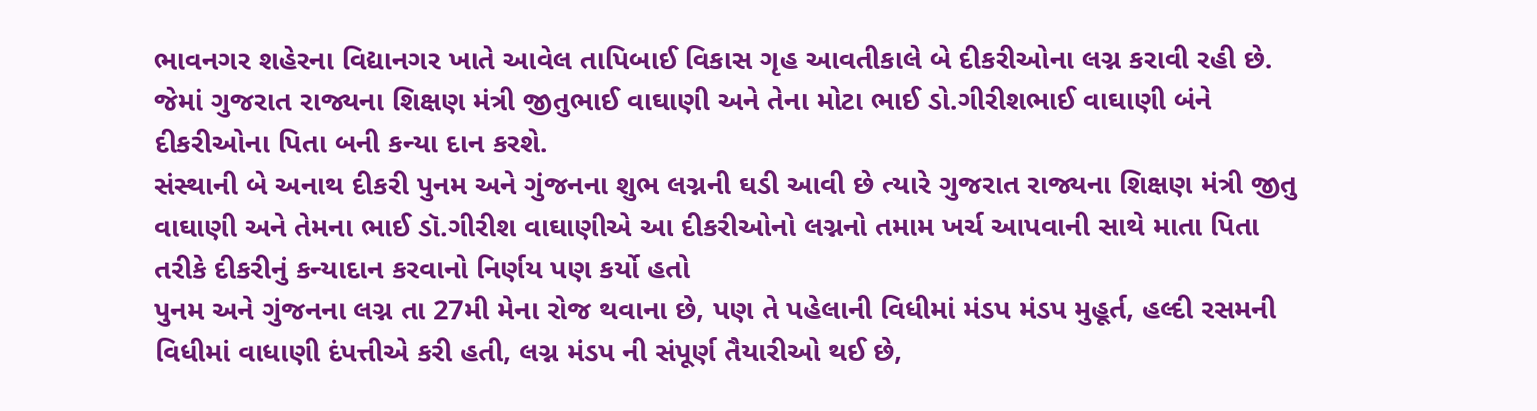ભાવનગર શહેરના વિદ્યાનગર ખાતે આવેલ તાપિબાઈ વિકાસ ગૃહ આવતીકાલે બે દીકરીઓના લગ્ન કરાવી રહી છે. જેમાં ગુજરાત રાજ્યના શિક્ષણ મંત્રી જીતુભાઈ વાઘાણી અને તેના મોટા ભાઈ ડો.ગીરીશભાઈ વાઘાણી બંને દીકરીઓના પિતા બની કન્યા દાન કરશે.
સંસ્થાની બે અનાથ દીકરી પુનમ અને ગુંજનના શુભ લગ્નની ઘડી આવી છે ત્યારે ગુજરાત રાજ્યના શિક્ષણ મંત્રી જીતુ વાઘાણી અને તેમના ભાઈ ડૉ.ગીરીશ વાઘાણીએ આ દીકરીઓનો લગ્નનો તમામ ખર્ચ આપવાની સાથે માતા પિતા તરીકે દીકરીનું કન્યાદાન કરવાનો નિર્ણય પણ કર્યો હતો
પુનમ અને ગુંજનના લગ્ન તા 27મી મેના રોજ થવાના છે, પણ તે પહેલાની વિધીમાં મંડપ મંડપ મુહૂર્ત, હલ્દી રસમની વિધીમાં વાધાણી દંપત્તીએ કરી હતી, લગ્ન મંડપ ની સંપૂર્ણ તૈયારીઓ થઈ છે,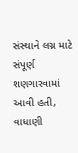સંસ્થાને લગ્ન માટે સંપૂર્ણ શણગારવામાં આવી હતી, વાધાણી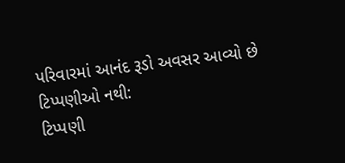પરિવારમાં આનંદ રૂડો અવસર આવ્યો છે
ટિપ્પણીઓ નથી:
ટિપ્પણી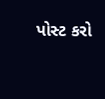પોસ્ટ કરો